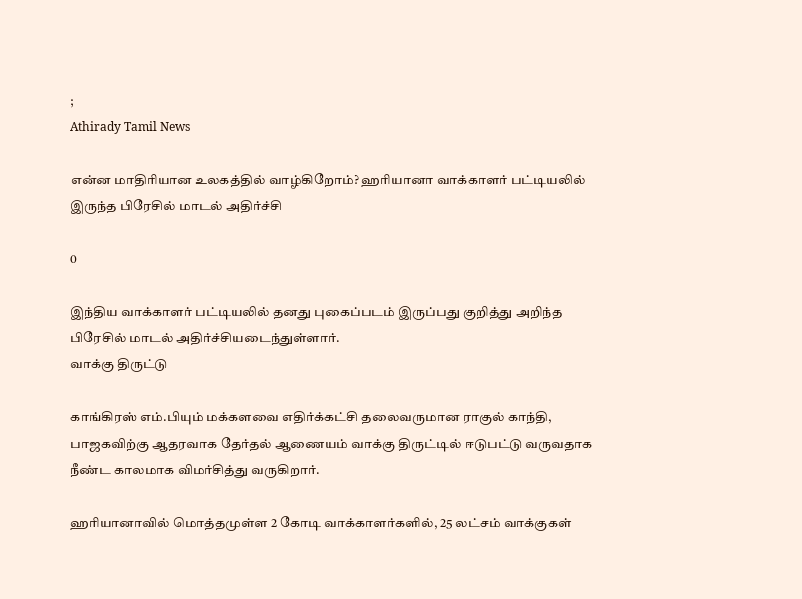;
Athirady Tamil News

என்ன மாதிரியான உலகத்தில் வாழ்கிறோம்? ஹரியானா வாக்காளர் பட்டியலில் இருந்த பிரேசில் மாடல் அதிர்ச்சி

0

இந்திய வாக்காளர் பட்டியலில் தனது புகைப்படம் இருப்பது குறித்து அறிந்த பிரேசில் மாடல் அதிர்ச்சியடைந்துள்ளார்.
வாக்கு திருட்டு

காங்கிரஸ் எம்.பியும் மக்களவை எதிர்க்கட்சி தலைவருமான ராகுல் காந்தி, பாஜகவிற்கு ஆதரவாக தேர்தல் ஆணையம் வாக்கு திருட்டில் ஈடுபட்டு வருவதாக நீண்ட காலமாக விமர்சித்து வருகிறார்.

ஹரியானாவில் மொத்தமுள்ள 2 கோடி வாக்காளர்களில், 25 லட்சம் வாக்குகள்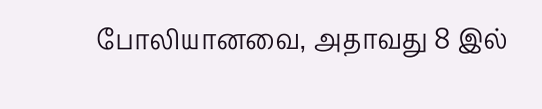போலியானவை, அதாவது 8 இல்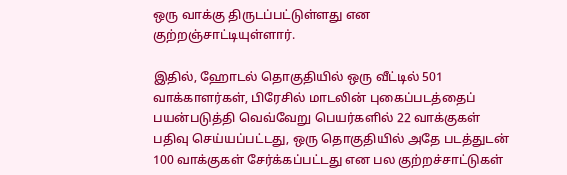ஒரு வாக்கு திருடப்பட்டுள்ளது என குற்றஞ்சாட்டியுள்ளார்.

இதில், ஹோடல் தொகுதியில் ஒரு வீட்டில் 501 வாக்காளர்கள், பிரேசில் மாடலின் புகைப்படத்தைப் பயன்படுத்தி வெவ்வேறு பெயர்களில் 22 வாக்குகள் பதிவு செய்யப்பட்டது, ஒரு தொகுதியில் அதே படத்துடன் 100 வாக்குகள் சேர்க்கப்பட்டது என பல குற்றச்சாட்டுகள்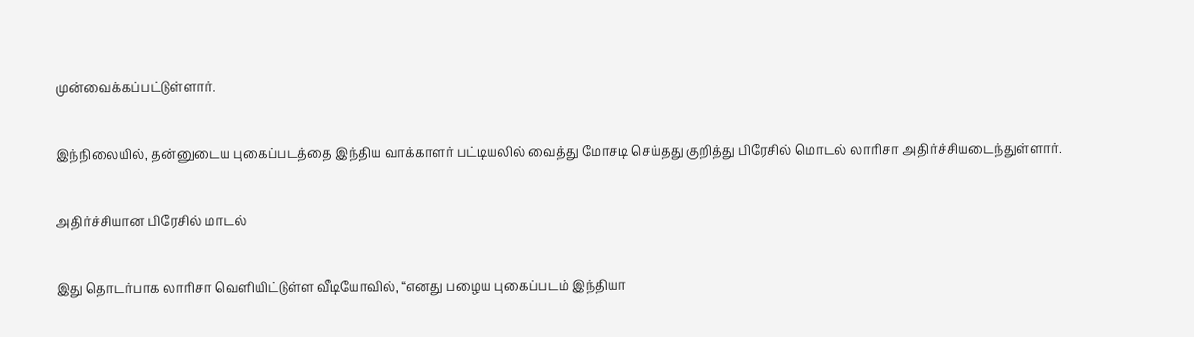முன்வைக்கப்பட்டுள்ளார்.

இந்நிலையில், தன்னுடைய புகைப்படத்தை இந்திய வாக்காளர் பட்டியலில் வைத்து மோசடி செய்தது குறித்து பிரேசில் மொடல் லாரிசா அதிர்ச்சியடைந்துள்ளார்.

அதிர்ச்சியான பிரேசில் மாடல்

இது தொடர்பாக லாரிசா வெளியிட்டுள்ள வீடியோவில், “எனது பழைய புகைப்படம் இந்தியா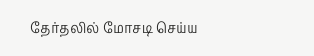தேர்தலில் மோசடி செய்ய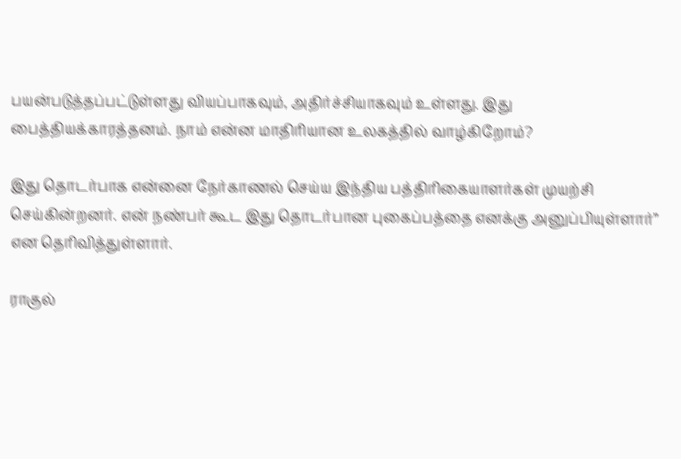பயன்படுத்தப்பட்டுள்ளது வியப்பாகவும், அதிர்ச்சியாகவும் உள்ளது. இது பைத்தியக்காரத்தனம். நாம் என்ன மாதிரியான உலகத்தில் வாழ்கிறோம்?

இது தொடர்பாக என்னை நேர்காணல் செய்ய இந்திய பத்திரிகையாளர்கள் முயற்சி செய்கின்றனர். என் நண்பர் கூட இது தொடர்பான புகைப்பத்தை எனக்கு அனுப்பியுள்ளார்” என தெரிவித்துள்ளார்.

ராகுல்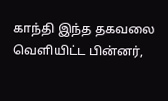காந்தி இந்த தகவலை வெளியிட்ட பின்னர்,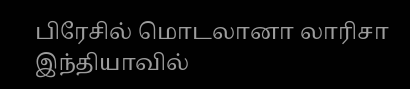பிரேசில் மொடலானா லாரிசா இந்தியாவில்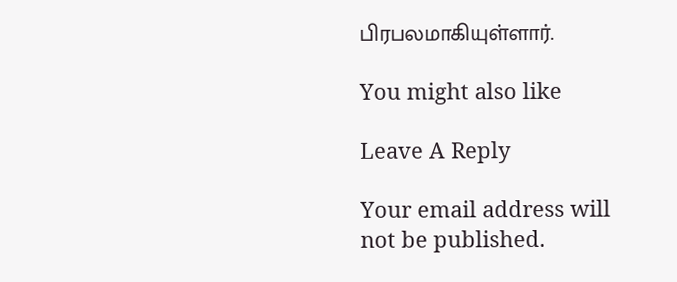பிரபலமாகியுள்ளார்.

You might also like

Leave A Reply

Your email address will not be published.